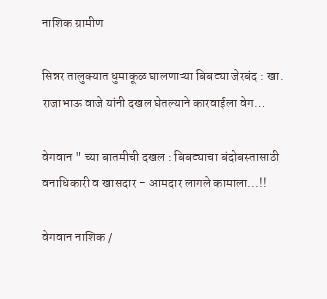नाशिक ग्रामीण

सिन्नर तालुक्यात धुमाकूळ घालणाऱ्या बिबट्या जेरबंद : खा. राजाभाऊ वाजे यांनी दखल घेतल्याने कारवाईला वेग…

वेगवान " च्या बातमीची दखल : बिबट्याचा बंदोबस्तासाठी वनाधिकारी व खासदार - आमदार लागले कामाला...!!

वेगवान नाशिक /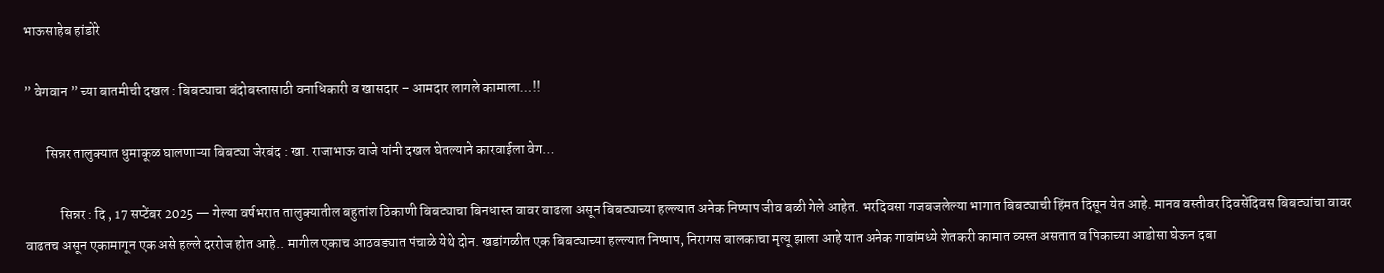भाऊसाहेब हांडोरे

” वेगवान ” च्या बातमीची दखल : बिबट्याचा बंदोबस्तासाठी वनाधिकारी व खासदार – आमदार लागले कामाला…!!

        सिन्नर तालुक्यात धुमाकूळ घालणाऱ्या बिबट्या जेरबंद : खा. राजाभाऊ वाजे यांनी दखल घेतल्याने कारवाईला वेग…

             सिन्नर : दि , 17 सप्टेंबर 2025 — गेल्या वर्षभरात तालुक्यातील बहुतांश ठिकाणी बिबट्याचा बिनधास्त वावर वाढला असून बिबट्याच्या हल्ल्यात अनेक निष्पाप जीव बळी गेले आहेत. भरदिवसा गजबजलेल्या भागात बिबट्याची हिंमत दिसून येत आहे. मानव वस्तीवर दिवसेंदिवस बिबट्यांचा वावर वाढतच असून एकामागून एक असे हल्ले दररोज होत आहे.. मागील एकाच आठवड्यात पंचाळे येथे दोन. खडांगळीत एक बिबट्याच्या हल्ल्यात निष्पाप, निरागस बालकाचा मृत्यू झाला आहे यात अनेक गावांमध्ये शेतकरी कामात व्यस्त असतात व पिकाच्या आडोसा घेऊन दबा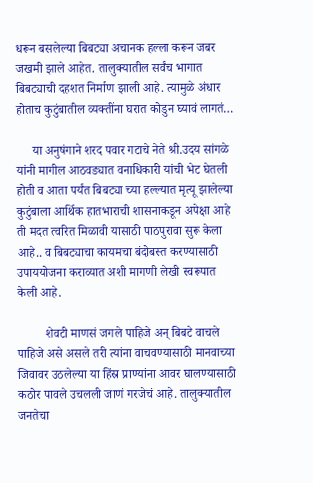धरून बसलेल्या बिबट्या अचानक हल्ला करून जबर जखमी झाले आहेत. तालुक्यातील सर्वंच भागात बिबट्याची दहशत निर्माण झाली आहे. त्यामुळे अंधार होताच कुटुंबातील व्यक्तींना घरात कोडुन घ्यावं लागतं…

     या अनुषंगाने शरद पवार गटाचे नेते श्री.उदय सांगळे यांनी मागील आठवड्यात वनाधिकारी यांची भेट घेतली होती व आता पर्यंत बिबट्या च्या हल्ल्यात मृत्यू झालेल्या कुटुंबाला आर्थिक हातभाराची शासनाकडून अपेक्षा आहे ती मदत त्वरित मिळावी यासाठी पाठपुरावा सुरू केला आहे.. व बिबट्याचा कायमचा बंदोबस्त करण्यासाठी उपाययोजना कराव्यात अशी मागणी लेखी स्वरूपात केली आहे.

         शेवटी माणसं जगले पाहिजे अन् बिबटे वाचले पाहिजे असे असले तरी त्यांना वाचवण्यासाठी मानवाच्या जिवावर उठलेल्या या हिंस्र प्राण्यांना आवर घालण्यासाठी कठोर पावले उचलली जाणं गरजेचं आहे. तालुक्यातील जनतेचा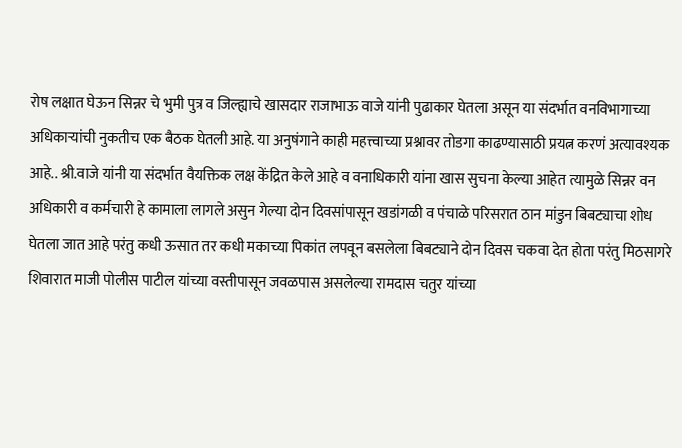रोष लक्षात घेऊन सिन्नर चे भुमी पुत्र व जिल्ह्याचे खासदार राजाभाऊ वाजे यांनी पुढाकार घेतला असून या संदर्भात वनविभागाच्या अधिकाऱ्यांची नुकतीच एक बैठक घेतली आहे. या अनुषंगाने काही महत्त्वाच्या प्रश्नावर तोडगा काढण्यासाठी प्रयत्न करणं अत्यावश्यक आहे.. श्री.वाजे यांनी या संदर्भात वैयक्तिक लक्ष केंद्रित केले आहे व वनाधिकारी यांना खास सुचना केल्या आहेत त्यामुळे सिन्नर वन अधिकारी व कर्मचारी हे कामाला लागले असुन गेल्या दोन दिवसांपासून खडांगळी व पंचाळे परिसरात ठान मांडुन बिबट्याचा शोध घेतला जात आहे परंतु कधी ऊसात तर कधी मकाच्या पिकांत लपवून बसलेला बिबट्याने दोन दिवस चकवा देत होता परंतु मिठसागरे शिवारात माजी पोलीस पाटील यांच्या वस्तीपासून जवळपास असलेल्या रामदास चतुर यांच्या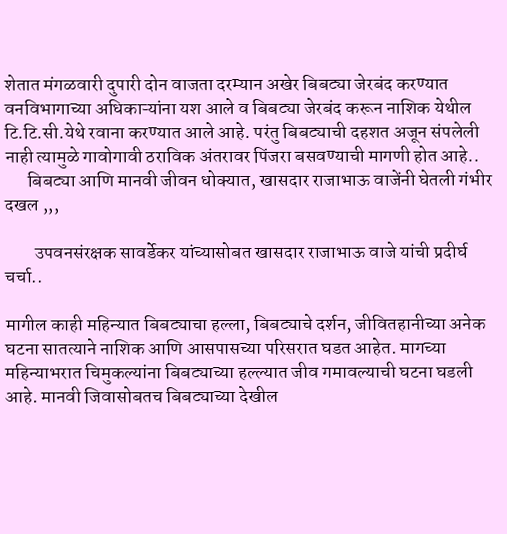शेतात मंगळवारी दुपारी दोन वाजता दरम्यान अखेर बिबट्या जेरबंद करण्यात वनविभागाच्या अधिकाऱ्यांना यश आले व बिबट्या जेरबंद करून नाशिक येथील टि.टि.सी.येथे रवाना करण्यात आले आहे. परंतु बिबट्याची दहशत अजून संपलेली नाही त्यामुळे गावोगावी ठराविक अंतरावर पिंजरा बसवण्याची मागणी होत आहे..
      बिबट्या आणि मानवी जीवन धोक्यात, खासदार राजाभाऊ वाजेंनी घेतली गंभीर दखल ,,,

        उपवनसंरक्षक सावर्डेकर यांच्यासोबत खासदार राजाभाऊ वाजे यांची प्रदीर्घ चर्चा..

मागील काही महिन्यात बिबट्याचा हल्ला, बिबट्याचे दर्शन, जीवितहानीच्या अनेक घटना सातत्याने नाशिक आणि आसपासच्या परिसरात घडत आहेत. मागच्या महिन्याभरात चिमुकल्यांना बिबट्याच्या हल्ल्यात जीव गमावल्याची घटना घडली आहे. मानवी जिवासोबतच बिबट्याच्या देखील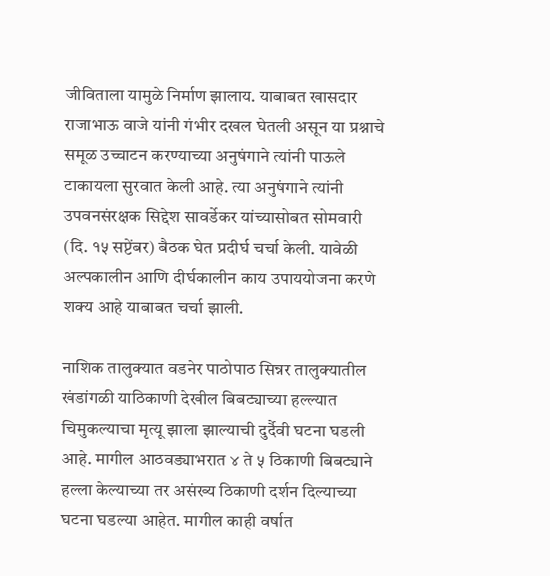जीविताला यामुळे निर्माण झालाय. याबाबत खासदार राजाभाऊ वाजे यांनी गंभीर दखल घेतली असून या प्रश्नाचे समूळ उच्चाटन करण्याच्या अनुषंगाने त्यांनी पाऊले टाकायला सुरवात केली आहे. त्या अनुषंगाने त्यांनी उपवनसंरक्षक सिद्देश सावर्डेकर यांच्यासोबत सोमवारी (दि. १५ सप्टेंबर) बैठक घेत प्रदीर्घ चर्चा केली. यावेळी अल्पकालीन आणि दीर्घकालीन काय उपाययोजना करणे शक्य आहे याबाबत चर्चा झाली.

नाशिक तालुक्यात वडनेर पाठोपाठ सिन्नर तालुक्यातील खंडांगळी याठिकाणी देखील बिबट्याच्या हल्ल्यात चिमुकल्याचा मृत्यू झाला झाल्याची दुर्दैवी घटना घडली आहे. मागील आठवड्याभरात ४ ते ५ ठिकाणी बिबट्याने हल्ला केल्याच्या तर असंख्य ठिकाणी दर्शन दिल्याच्या घटना घडल्या आहेत. मागील काही वर्षात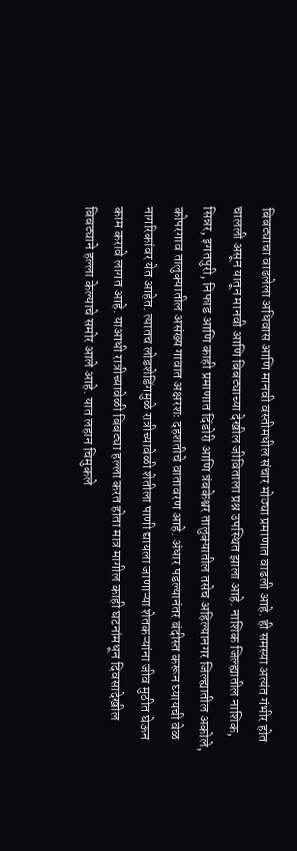बिबट्याचा वाढलेला अधिवास आणि मानवी वस्तीमधील संचार मोठ्या प्रमाणात वाढली आहे. ही समस्या अत्यंत गंभीर होत चालली असून यातून मानवी आणि बिबट्याच्या देखील जीविताला प्रश्न उपस्थित झाला आहे. नाशिक जिल्ह्यातील नाशिक, सिन्नर, इगतपुरी, निफाड आणि काही प्रमाणात दिंडोरी आणि त्रंबकेश्वर तालुक्यातील तसेच अहिल्यानगर जिल्ह्यातील अकोले, कोपरगाव तालुक्यातील असंख्य गावात अक्षरशः दहशतीचे वातावरण आहे. अंधार पडल्यानंतर बंदीस्त करून घ्यायची वेळ नागरिकांवर येत आहेत. त्यातच लोडशेडिंगमुळे रात्रीच्यावेळी शेतीला पाणी द्यायला जाणाऱ्या शेतकऱ्यांना जीव मुठीत घेऊन काम करावे लागत आहे. याआधी रात्रीच्यावेळी बिबट्या हल्ला करत होता मात्र मागील काही घटनांमधून दिवसादेखील बिबट्याने हल्ला केल्याचे समोर आले आहे. यात लहान चिमुकले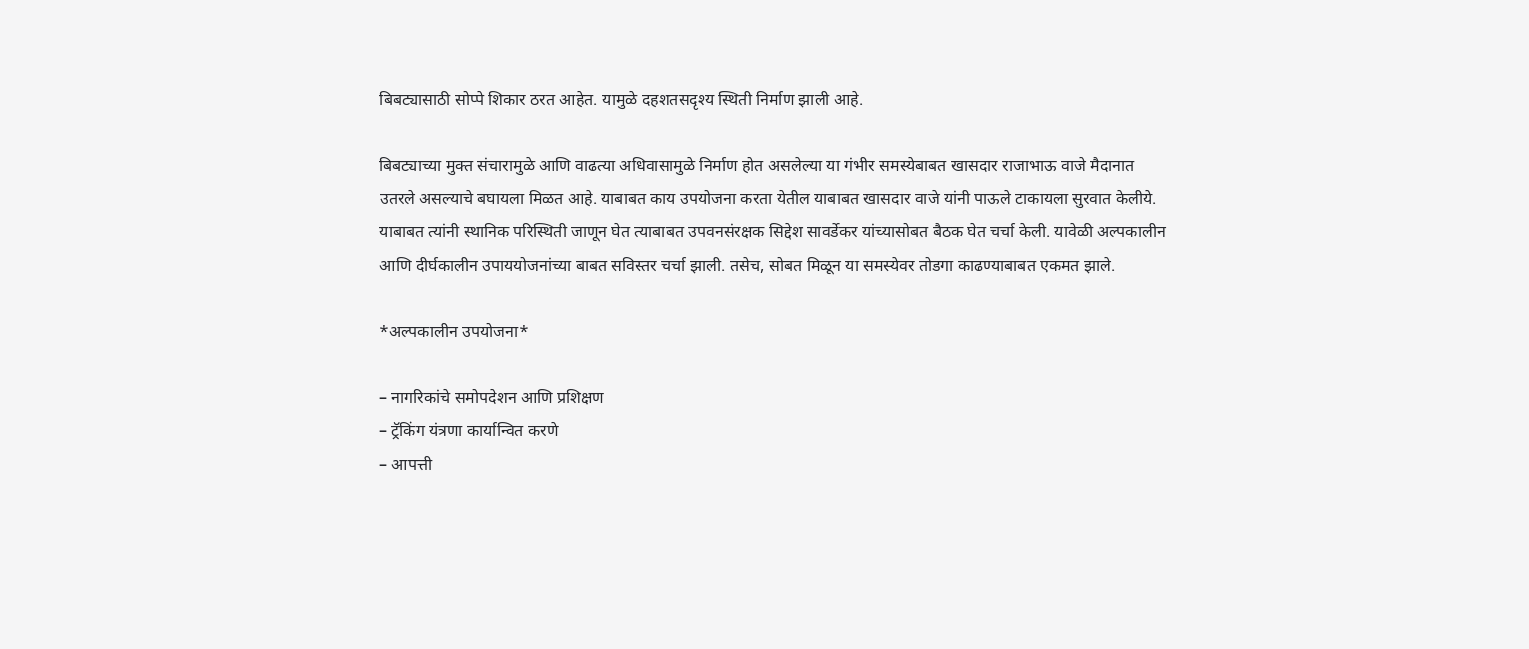बिबट्यासाठी सोप्पे शिकार ठरत आहेत. यामुळे दहशतसदृश्य स्थिती निर्माण झाली आहे.

बिबट्याच्या मुक्त संचारामुळे आणि वाढत्या अधिवासामुळे निर्माण होत असलेल्या या गंभीर समस्येबाबत खासदार राजाभाऊ वाजे मैदानात उतरले असल्याचे बघायला मिळत आहे. याबाबत काय उपयोजना करता येतील याबाबत खासदार वाजे यांनी पाऊले टाकायला सुरवात केलीये. याबाबत त्यांनी स्थानिक परिस्थिती जाणून घेत त्याबाबत उपवनसंरक्षक सिद्देश सावर्डेकर यांच्यासोबत बैठक घेत चर्चा केली. यावेळी अल्पकालीन आणि दीर्घकालीन उपाययोजनांच्या बाबत सविस्तर चर्चा झाली. तसेच, सोबत मिळून या समस्येवर तोडगा काढण्याबाबत एकमत झाले.

*अल्पकालीन उपयोजना*

– नागरिकांचे समोपदेशन आणि प्रशिक्षण
– ट्रॅकिंग यंत्रणा कार्यान्वित करणे
– आपत्ती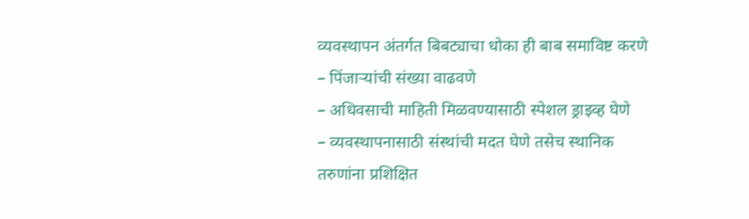व्यवस्थापन अंतर्गत बिबट्याचा धोका ही बाब समाविष्ट करणे
– पिंजाऱ्यांची संख्या वाढवणे
– अधिवसाची माहिती मिळवण्यासाठी स्पेशल ड्राइव्ह घेणे
– व्यवस्थापनासाठी संस्थांची मदत घेणे तसेच स्थानिक तरुणांना प्रशिक्षित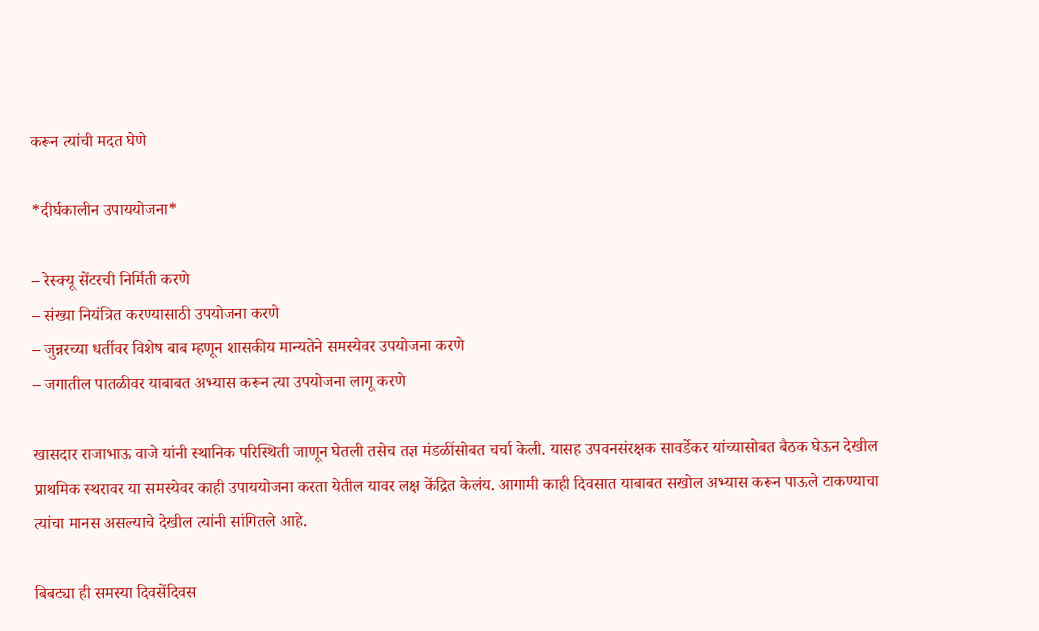करून त्यांची मदत घेणे

*दीर्घकालीन उपाययोजना*

– रेस्क्यू सेंटरची निर्मिती करणे
– संख्या नियंत्रित करण्यासाठी उपयोजना करणे
– जुन्नरच्या धर्तीवर विशेष बाब म्हणून शासकीय मान्यतेने समस्येवर उपयोजना करणे
– जगातील पातळीवर याबाबत अभ्यास करून त्या उपयोजना लागू करणे

खासदार राजाभाऊ वाजे यांनी स्थानिक परिस्थिती जाणून घेतली तसेच तज्ञ मंडळींसोबत चर्चा केली. यासह उपवनसंरक्षक सावर्डेकर यांच्यासोबत बैठक घेऊन देखील प्राथमिक स्थरावर या समस्येवर काही उपाययोजना करता येतील यावर लक्ष केंद्रित केलंय. आगामी काही दिवसात याबाबत सखोल अभ्यास करून पाऊले टाकण्याचा त्यांचा मानस असल्याचे देखील त्यांनी सांगितले आहे.

बिबट्या ही समस्या दिवसेंदिवस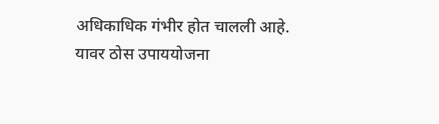अधिकाधिक गंभीर होत चालली आहे. यावर ठोस उपाययोजना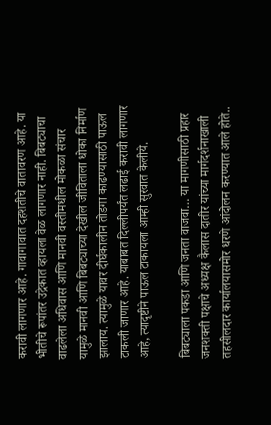करावी लागणार आहे. गावागावात दहशतीचे वातावरण आहे. या भीतीचे रूपांतर उद्रेकात व्हायला वेळ लागणार नाही. बिबट्याचा वाढलेला अधिवास आणि मानवी वस्तीमधील मोकळा संचार यामुळे मानवी आणि बिबट्याच्या देखील जीविताला धोका निर्माण झालाय. त्यामुळे यावर दीर्घकालीन तोडगा काढण्यासाठी पाऊल टाकली जाणार आहे. याबाबत दिल्लीपर्यंत लढाई करावी लागणार आहे, त्यादृष्टीने पाऊल टाकायला आम्ही सुरवात केलीये.

बिबट्याला पकडा आणि जनता वाजवा… या मागणीसाठी प्रहार जनशक्ती पक्षाचे अध्यक्ष कैलास दातीर यांच्या मार्गदर्शनाखाली तहसीलदार कार्यालयासमोर धरणे आंदोलन करण्यात आले होते..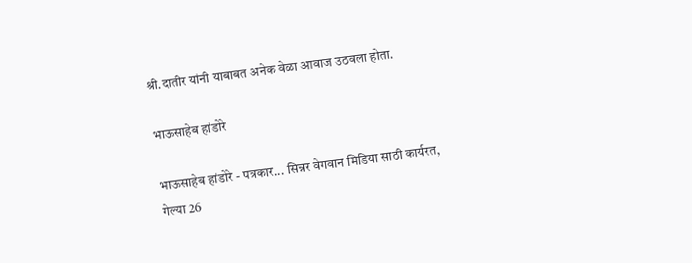श्री.दातीर यांनी याबाबत अनेक वेळा आवाज उठवला होता.

भाऊसाहेब हांडोरे

भाऊसाहेब हांडोरे - पत्रकार... सिन्नर वेगवान मिडिया साठी कार्यरत, गेल्या 26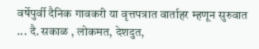वर्षेपुर्वी दैनिक गावकरी या वृत्तपत्रात वार्ताहर म्हणून सुरुवात ... दै. सकाळ , लोकमत, देशदुत,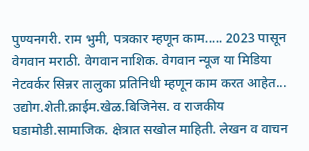पुण्यनगरी. राम भुमी, पत्रकार म्हणून काम..... 2023 पासून वेगवान मराठी. वेगवान नाशिक. वेगवान न्यूज या मिडिया नेटवर्कर सिन्नर तालुका प्रतिनिधी म्हणून काम करत आहेत... उद्योग.शेती.क्राईम.खेळ.बिजिनेस. व राजकीय घडामोडी.सामाजिक. क्षेत्रात सखोल माहिती. लेखन व वाचन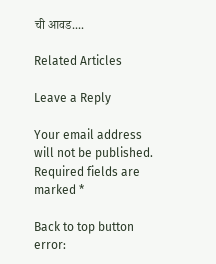ची आवड....

Related Articles

Leave a Reply

Your email address will not be published. Required fields are marked *

Back to top button
error: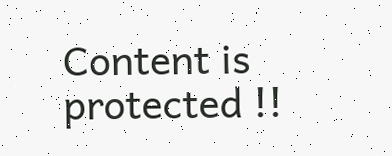Content is protected !!